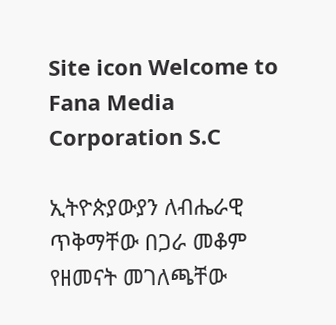Site icon Welcome to Fana Media Corporation S.C

ኢትዮጵያውያን ለብሔራዊ ጥቅማቸው በጋራ መቆም የዘመናት መገለጫቸው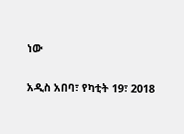ነው

አዲስ አበባ፣ የካቲት 19፣ 2018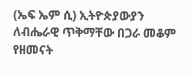(ኤፍ ኤም ሲ) ኢትዮጵያውያን ለብሔራዊ ጥቅማቸው በጋራ መቆም የዘመናት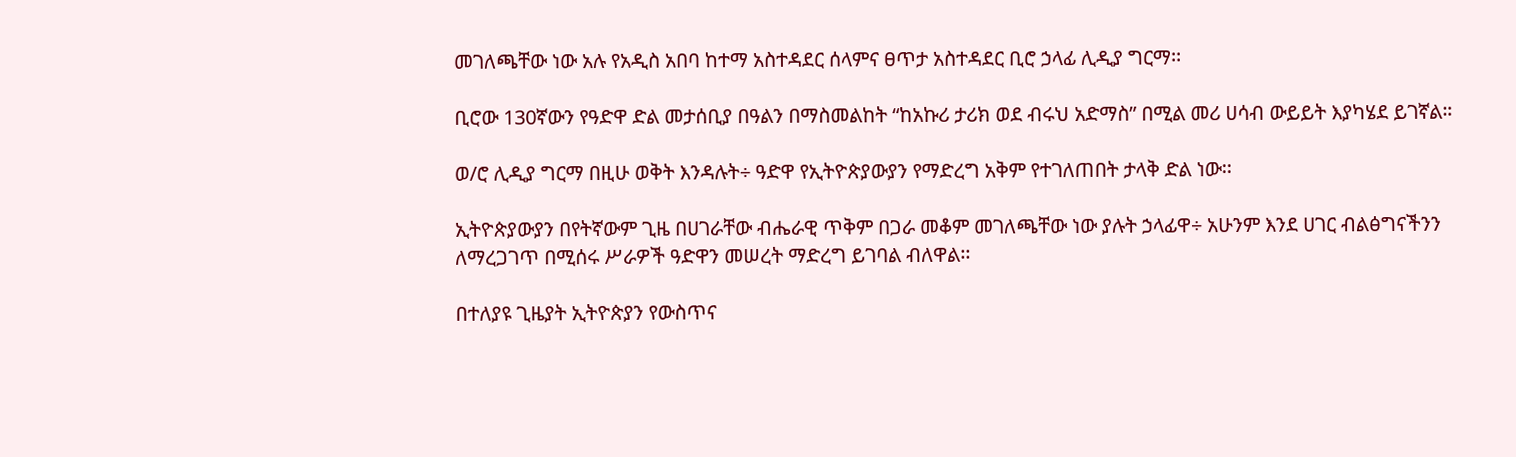መገለጫቸው ነው አሉ የአዲስ አበባ ከተማ አስተዳደር ሰላምና ፀጥታ አስተዳደር ቢሮ ኃላፊ ሊዲያ ግርማ፡፡

ቢሮው 130ኛውን የዓድዋ ድል መታሰቢያ በዓልን በማስመልከት “ከአኩሪ ታሪክ ወደ ብሩህ አድማስ” በሚል መሪ ሀሳብ ውይይት እያካሄደ ይገኛል።

ወ/ሮ ሊዲያ ግርማ በዚሁ ወቅት እንዳሉት÷ ዓድዋ የኢትዮጵያውያን የማድረግ አቅም የተገለጠበት ታላቅ ድል ነው፡፡

ኢትዮጵያውያን በየትኛውም ጊዜ በሀገራቸው ብሔራዊ ጥቅም በጋራ መቆም መገለጫቸው ነው ያሉት ኃላፊዋ÷ አሁንም እንደ ሀገር ብልፅግናችንን ለማረጋገጥ በሚሰሩ ሥራዎች ዓድዋን መሠረት ማድረግ ይገባል ብለዋል፡፡

በተለያዩ ጊዜያት ኢትዮጵያን የውስጥና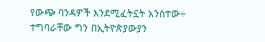የውጭ ባንዳዎች እንደሚፈትኗት አንስተው÷ ተግባራቸው ግን በኢትዮጵያውያን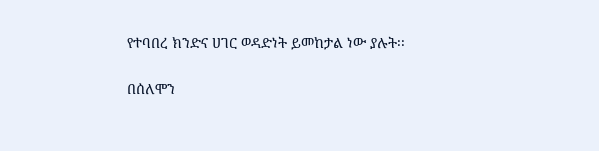የተባበረ ክንድና ሀገር ወዳድነት ይመከታል ነው ያሉት፡፡

በሰለሞን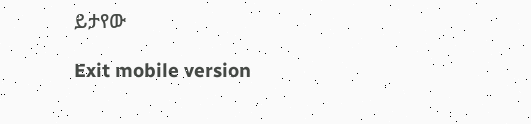ይታየው

Exit mobile version